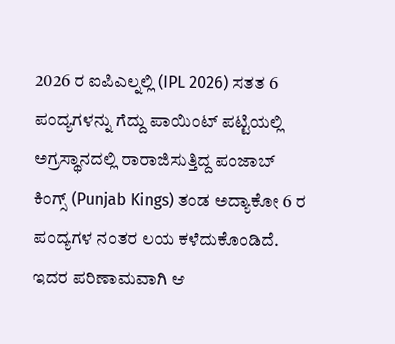2026 ರ ಐಪಿಎಲ್ನಲ್ಲಿ (IPL 2026) ಸತತ 6 ಪಂದ್ಯಗಳನ್ನು ಗೆದ್ದು ಪಾಯಿಂಟ್ ಪಟ್ಟಿಯಲ್ಲಿ ಅಗ್ರಸ್ಥಾನದಲ್ಲಿ ರಾರಾಜಿಸುತ್ತಿದ್ದ ಪಂಜಾಬ್ ಕಿಂಗ್ಸ್ (Punjab Kings) ತಂಡ ಅದ್ಯಾಕೋ 6 ರ ಪಂದ್ಯಗಳ ನಂತರ ಲಯ ಕಳೆದುಕೊಂಡಿದೆ. ಇದರ ಪರಿಣಾಮವಾಗಿ ಆ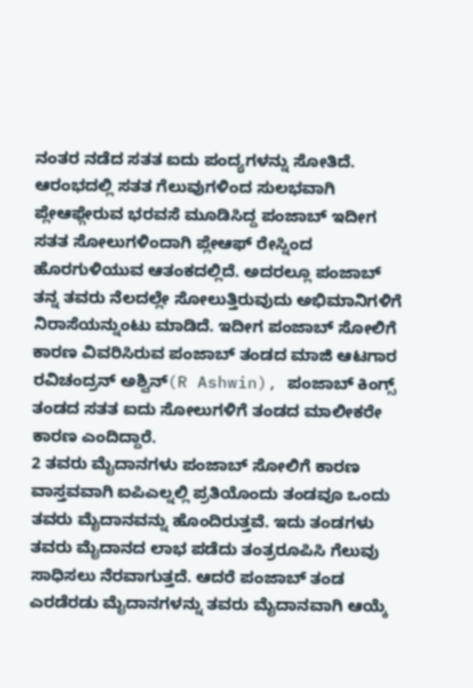ನಂತರ ನಡೆದ ಸತತ ಐದು ಪಂದ್ಯಗಳನ್ನು ಸೋತಿದೆ. ಆರಂಭದಲ್ಲಿ ಸತತ ಗೆಲುವುಗಳಿಂದ ಸುಲಭವಾಗಿ ಪ್ಲೇಆಫ್ಗೇರುವ ಭರವಸೆ ಮೂಡಿಸಿದ್ದ ಪಂಜಾಬ್ ಇದೀಗ ಸತತ ಸೋಲುಗಳಿಂದಾಗಿ ಪ್ಲೇಆಫ್ ರೇಸ್ನಿಂದ ಹೊರಗುಳಿಯುವ ಆತಂಕದಲ್ಲಿದೆ. ಅದರಲ್ಲೂ ಪಂಜಾಬ್ ತನ್ನ ತವರು ನೆಲದಲ್ಲೇ ಸೋಲುತ್ತಿರುವುದು ಅಭಿಮಾನಿಗಳಿಗೆ ನಿರಾಸೆಯನ್ನುಂಟು ಮಾಡಿದೆ. ಇದೀಗ ಪಂಜಾಬ್ ಸೋಲಿಗೆ ಕಾರಣ ವಿವರಿಸಿರುವ ಪಂಜಾಬ್ ತಂಡದ ಮಾಜಿ ಆಟಗಾರ ರವಿಚಂದ್ರನ್ ಅಶ್ವಿನ್(R Ashwin), ಪಂಜಾಬ್ ಕಿಂಗ್ಸ್ ತಂಡದ ಸತತ ಐದು ಸೋಲುಗಳಿಗೆ ತಂಡದ ಮಾಲೀಕರೇ ಕಾರಣ ಎಂದಿದ್ದಾರೆ.
2 ತವರು ಮೈದಾನಗಳು ಪಂಜಾಬ್ ಸೋಲಿಗೆ ಕಾರಣ
ವಾಸ್ತವವಾಗಿ ಐಪಿಎಲ್ನಲ್ಲಿ ಪ್ರತಿಯೊಂದು ತಂಡವೂ ಒಂದು ತವರು ಮೈದಾನವನ್ನು ಹೊಂದಿರುತ್ತವೆ. ಇದು ತಂಡಗಳು ತವರು ಮೈದಾನದ ಲಾಭ ಪಡೆದು ತಂತ್ರರೂಪಿಸಿ ಗೆಲುವು ಸಾಧಿಸಲು ನೆರವಾಗುತ್ತದೆ. ಆದರೆ ಪಂಜಾಬ್ ತಂಡ ಎರಡೆರಡು ಮೈದಾನಗಳನ್ನು ತವರು ಮೈದಾನವಾಗಿ ಆಯ್ಕೆ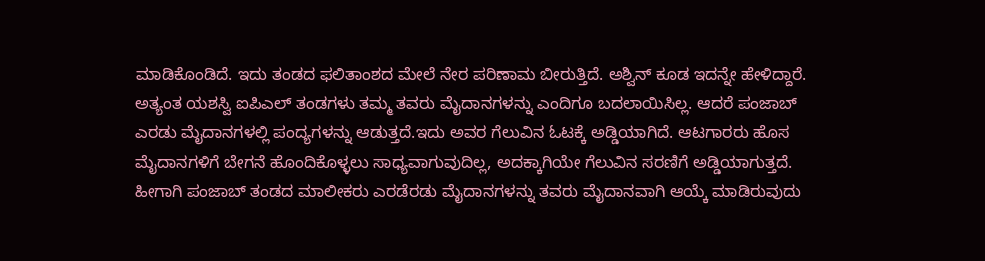ಮಾಡಿಕೊಂಡಿದೆ. ಇದು ತಂಡದ ಫಲಿತಾಂಶದ ಮೇಲೆ ನೇರ ಪರಿಣಾಮ ಬೀರುತ್ತಿದೆ. ಅಶ್ವಿನ್ ಕೂಡ ಇದನ್ನೇ ಹೇಳಿದ್ದಾರೆ.
ಅತ್ಯಂತ ಯಶಸ್ವಿ ಐಪಿಎಲ್ ತಂಡಗಳು ತಮ್ಮ ತವರು ಮೈದಾನಗಳನ್ನು ಎಂದಿಗೂ ಬದಲಾಯಿಸಿಲ್ಲ. ಆದರೆ ಪಂಜಾಬ್ ಎರಡು ಮೈದಾನಗಳಲ್ಲಿ ಪಂದ್ಯಗಳನ್ನು ಆಡುತ್ತದೆ.ಇದು ಅವರ ಗೆಲುವಿನ ಓಟಕ್ಕೆ ಅಡ್ಡಿಯಾಗಿದೆ. ಆಟಗಾರರು ಹೊಸ ಮೈದಾನಗಳಿಗೆ ಬೇಗನೆ ಹೊಂದಿಕೊಳ್ಳಲು ಸಾಧ್ಯವಾಗುವುದಿಲ್ಲ, ಅದಕ್ಕಾಗಿಯೇ ಗೆಲುವಿನ ಸರಣಿಗೆ ಅಡ್ಡಿಯಾಗುತ್ತದೆ. ಹೀಗಾಗಿ ಪಂಜಾಬ್ ತಂಡದ ಮಾಲೀಕರು ಎರಡೆರಡು ಮೈದಾನಗಳನ್ನು ತವರು ಮೈದಾನವಾಗಿ ಆಯ್ಕೆ ಮಾಡಿರುವುದು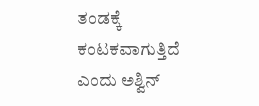ತಂಡಕ್ಕೆ ಕಂಟಕವಾಗುತ್ತಿದೆ ಎಂದು ಅಶ್ವಿನ್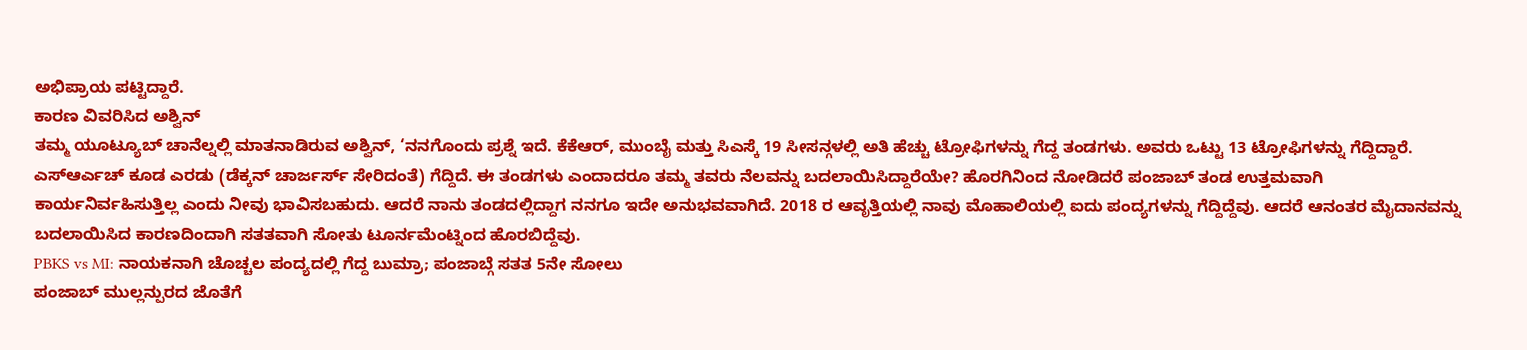ಅಭಿಪ್ರಾಯ ಪಟ್ಟಿದ್ದಾರೆ.
ಕಾರಣ ವಿವರಿಸಿದ ಅಶ್ವಿನ್
ತಮ್ಮ ಯೂಟ್ಯೂಬ್ ಚಾನೆಲ್ನಲ್ಲಿ ಮಾತನಾಡಿರುವ ಅಶ್ವಿನ್, ‘ನನಗೊಂದು ಪ್ರಶ್ನೆ ಇದೆ. ಕೆಕೆಆರ್, ಮುಂಬೈ ಮತ್ತು ಸಿಎಸ್ಕೆ 19 ಸೀಸನ್ಗಳಲ್ಲಿ ಅತಿ ಹೆಚ್ಚು ಟ್ರೋಫಿಗಳನ್ನು ಗೆದ್ದ ತಂಡಗಳು. ಅವರು ಒಟ್ಟು 13 ಟ್ರೋಫಿಗಳನ್ನು ಗೆದ್ದಿದ್ದಾರೆ. ಎಸ್ಆರ್ಎಚ್ ಕೂಡ ಎರಡು (ಡೆಕ್ಕನ್ ಚಾರ್ಜರ್ಸ್ ಸೇರಿದಂತೆ) ಗೆದ್ದಿದೆ. ಈ ತಂಡಗಳು ಎಂದಾದರೂ ತಮ್ಮ ತವರು ನೆಲವನ್ನು ಬದಲಾಯಿಸಿದ್ದಾರೆಯೇ? ಹೊರಗಿನಿಂದ ನೋಡಿದರೆ ಪಂಜಾಬ್ ತಂಡ ಉತ್ತಮವಾಗಿ ಕಾರ್ಯನಿರ್ವಹಿಸುತ್ತಿಲ್ಲ ಎಂದು ನೀವು ಭಾವಿಸಬಹುದು. ಆದರೆ ನಾನು ತಂಡದಲ್ಲಿದ್ದಾಗ ನನಗೂ ಇದೇ ಅನುಭವವಾಗಿದೆ. 2018 ರ ಆವೃತ್ತಿಯಲ್ಲಿ ನಾವು ಮೊಹಾಲಿಯಲ್ಲಿ ಐದು ಪಂದ್ಯಗಳನ್ನು ಗೆದ್ದಿದ್ದೆವು. ಆದರೆ ಆನಂತರ ಮೈದಾನವನ್ನು ಬದಲಾಯಿಸಿದ ಕಾರಣದಿಂದಾಗಿ ಸತತವಾಗಿ ಸೋತು ಟೂರ್ನಮೆಂಟ್ನಿಂದ ಹೊರಬಿದ್ದೆವು.
PBKS vs MI: ನಾಯಕನಾಗಿ ಚೊಚ್ಚಲ ಪಂದ್ಯದಲ್ಲಿ ಗೆದ್ದ ಬುಮ್ರಾ; ಪಂಜಾಬ್ಗೆ ಸತತ 5ನೇ ಸೋಲು
ಪಂಜಾಬ್ ಮುಲ್ಲನ್ಪುರದ ಜೊತೆಗೆ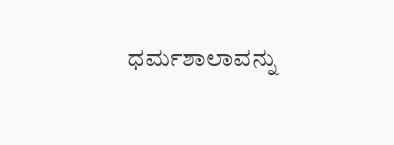ಧರ್ಮಶಾಲಾವನ್ನು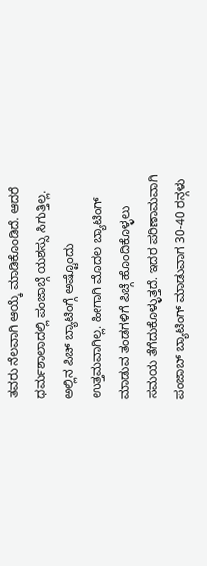ತವರು ನೆಲವಾಗಿ ಆಯ್ಕೆ ಮಾಡಿಕೊಂಡಿದೆ. ಆದರೆ ಧರ್ಮಶಾಲಾದಲ್ಲಿ ಪಂಜಾಬ್ಗೆ ಯಶಸ್ಸು ಸಿಗುತ್ತಿಲ್ಲ. ಅಲ್ಲಿನ ಪಿಚ್ ಬ್ಯಾಟಿಂಗ್ಗೆ ಅಷ್ಟೊಂದು ಉತ್ತಮವಾಗಿಲ್ಲ. ಹೀಗಾಗಿ ಮೊದಲ ಬ್ಯಾಟಿಂಗ್ ಮಾಡುವ ತಂಡಗಳಿಗೆ ಪಿಚ್ಗೆ ಹೊಂದಿಕೊಳ್ಳಲು ಸಮಯ ತೆಗೆದುಕೊಳ್ಳುತ್ತದೆ. ಇದರ ಪರಿಣಾಮವಾಗಿ ಪಂಜಾಬ್ ಬ್ಯಾಟಿಂಗ್ ಮಾಡುವಾಗ 30-40 ರನ್ಗಳು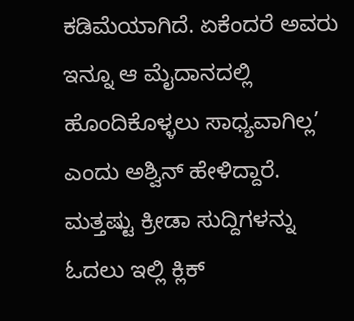ಕಡಿಮೆಯಾಗಿದೆ. ಏಕೆಂದರೆ ಅವರು ಇನ್ನೂ ಆ ಮೈದಾನದಲ್ಲಿ ಹೊಂದಿಕೊಳ್ಳಲು ಸಾಧ್ಯವಾಗಿಲ್ಲ’ ಎಂದು ಅಶ್ವಿನ್ ಹೇಳಿದ್ದಾರೆ.
ಮತ್ತಷ್ಟು ಕ್ರೀಡಾ ಸುದ್ದಿಗಳನ್ನು ಓದಲು ಇಲ್ಲಿ ಕ್ಲಿಕ್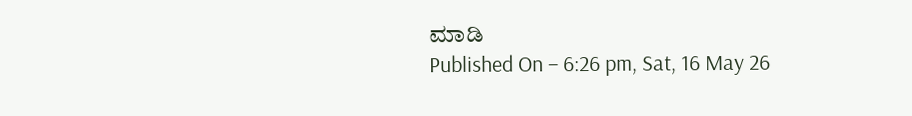ಮಾಡಿ
Published On – 6:26 pm, Sat, 16 May 26